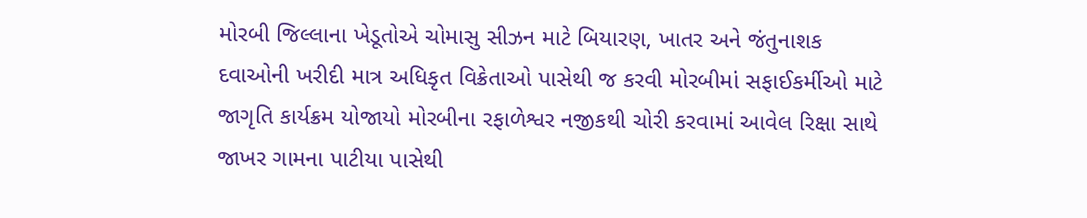મોરબી જિલ્લાના ખેડૂતોએ ચોમાસુ સીઝન માટે બિયારણ, ખાતર અને જંતુનાશક દવાઓની ખરીદી માત્ર અધિકૃત વિક્રેતાઓ પાસેથી જ કરવી મોરબીમાં સફાઈકર્મીઓ માટે જાગૃતિ કાર્યક્રમ યોજાયો મોરબીના રફાળેશ્વર નજીકથી ચોરી કરવામાં આવેલ રિક્ષા સાથે જાખર ગામના પાટીયા પાસેથી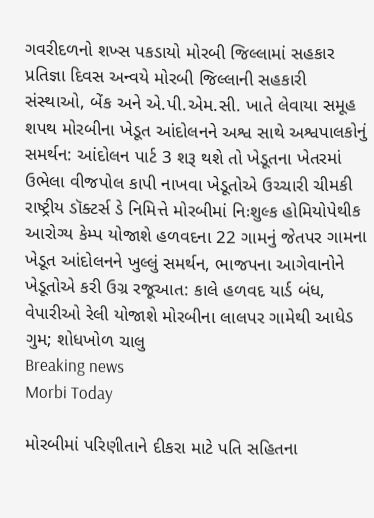ગવરીદળનો શખ્સ પકડાયો મોરબી જિલ્લામાં સહકાર પ્રતિજ્ઞા દિવસ અન્વયે મોરબી જિલ્લાની સહકારી સંસ્થાઓ, બેંક અને એ.પી.એમ.સી. ખાતે લેવાયા સમૂહ શપથ મોરબીના ખેડૂત આંદોલનને અશ્વ સાથે અશ્વપાલકોનું સમર્થન: આંદોલન પાર્ટ 3 શરૂ થશે તો ખેડૂતના ખેતરમાં ઉભેલા વીજપોલ કાપી નાખવા ખેડૂતોએ ઉચ્ચારી ચીમકી રાષ્ટ્રીય ડૉક્ટર્સ ડે નિમિત્તે મોરબીમાં નિઃશુલ્ક હોમિયોપેથીક આરોગ્ય કેમ્પ યોજાશે હળવદના 22 ગામનું જેતપર ગામના ખેડૂત આંદોલનને ખુલ્લું સમર્થન, ભાજપના આગેવાનોને ખેડૂતોએ કરી ઉગ્ર રજૂઆત: કાલે હળવદ યાર્ડ બંધ, વેપારીઓ રેલી યોજાશે મોરબીના લાલપર ગામેથી આધેડ ગુમ; શોધખોળ ચાલુ
Breaking news
Morbi Today

મોરબીમાં પરિણીતાને દીકરા માટે પતિ સહિતના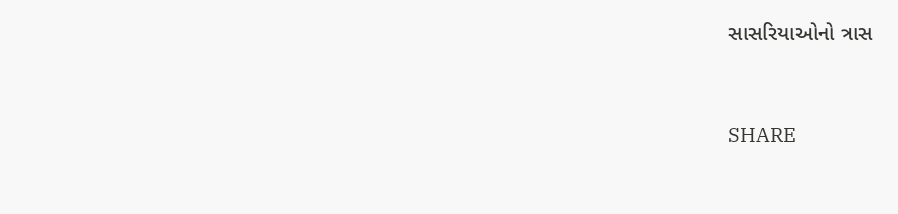સાસરિયાઓનો ત્રાસ


SHARE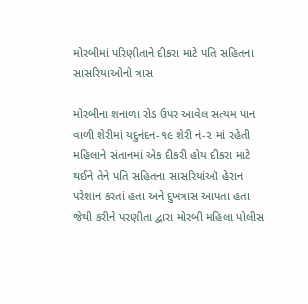મોરબીમાં પરિણીતાને દીકરા માટે પતિ સહિતના સાસરિયાઓનો ત્રાસ

મોરબીના શનાળા રોડ ઉપર આવેલ સત્યમ પાન વાળી શેરીમાં યદુનંદન-૧૯ શેરી નં-૨ માં રહેતી મહિલાને સંતાનમાં એક દીકરી હોય દીકરા માટે થઈને તેને પતિ સહિતના સાસરિયાંઑ હેરાન પરેશાન કરતાં હતા અને દુખત્રાસ આપતા હતા જેથી કરીને પરણીતા દ્વારા મોરબી મહિલા પોલીસ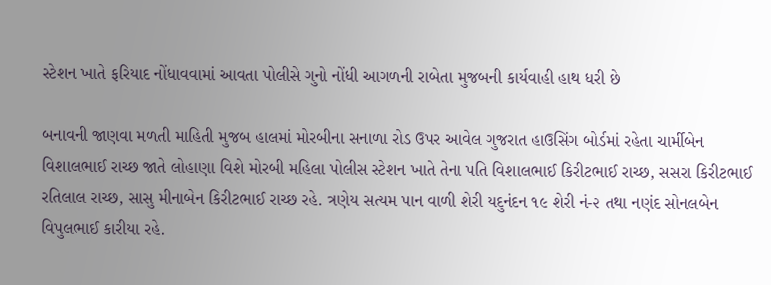સ્ટેશન ખાતે ફરિયાદ નોંધાવવામાં આવતા પોલીસે ગુનો નોંધી આગળની રાબેતા મુજબની કાર્યવાહી હાથ ધરી છે

બનાવની જાણવા મળતી માહિતી મુજબ હાલમાં મોરબીના સનાળા રોડ ઉપર આવેલ ગુજરાત હાઉસિંગ બોર્ડમાં રહેતા ચાર્મીબેન વિશાલભાઈ રાચ્છ જાતે લોહાણા વિશે મોરબી મહિલા પોલીસ સ્ટેશન ખાતે તેના પતિ વિશાલભાઈ કિરીટભાઈ રાચ્છ, સસરા કિરીટભાઈ રતિલાલ રાચ્છ, સાસુ મીનાબેન કિરીટભાઈ રાચ્છ રહે. ત્રણેય સત્યમ પાન વાળી શેરી યદુનંદન ૧૯ શેરી નં-૨ તથા નણંદ સોનલબેન વિપુલભાઈ કારીયા રહે.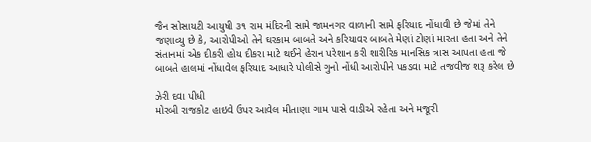જૈન સોસાયટી આયુષી ૩૧ રામ મંદિરની સામે જામનગર વાળાની સામે ફરિયાદ નોંધાવી છે જેમાં તેને જણાવ્યુ છે કે, આરોપીઓ તેને ઘરકામ બાબતે અને કરિયાવર બાબતે મેણાં ટોણાં મારતા હતા અને તેને સંતાનમાં એક દીકરી હોય દીકરા માટે થઈને હેરાન પરેશાન કરી શારીરિક માનસિક ત્રાસ આપતા હતા જે બાબતે હાલમાં નોંધાવેલ ફરિયાદ આધારે પોલીસે ગુનો નોંધી આરોપીને પકડવા માટે તજવીજ શરૂ કરેલ છે

ઝેરી દવા પીધી
મોરબી રાજકોટ હાઇવે ઉપર આવેલ મીતાણા ગામ પાસે વાડીએ રહેતા અને મજૂરી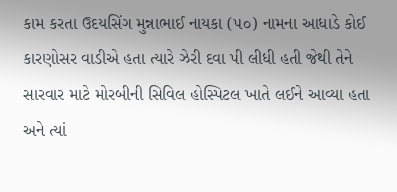કામ કરતા ઉદયસિંગ મુન્નાભાઈ નાયકા (૫૦) નામના આધાડે કોઈ કારણોસર વાડીએ હતા ત્યારે ઝેરી દવા પી લીધી હતી જેથી તેને સારવાર માટે મોરબીની સિવિલ હોસ્પિટલ ખાતે લઈને આવ્યા હતા અને ત્યાં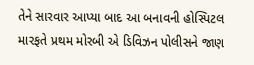તેને સારવાર આપ્યા બાદ આ બનાવની હોસ્પિટલ મારફતે પ્રથમ મોરબી એ ડિવિઝન પોલીસને જાણ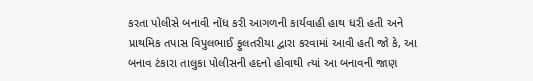કરતા પોલીસે બનાવી નોંધ કરી આગળની કાર્યવાહી હાથ ધરી હતી અને પ્રાથમિક તપાસ વિપુલભાઈ ફુલતરીયા દ્વારા કરવામાં આવી હતી જો કે, આ બનાવ ટંકારા તાલુકા પોલીસની હદનો હોવાથી ત્યાં આ બનાવની જાણ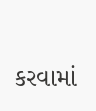કરવામાં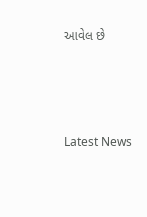આવેલ છે






Latest News